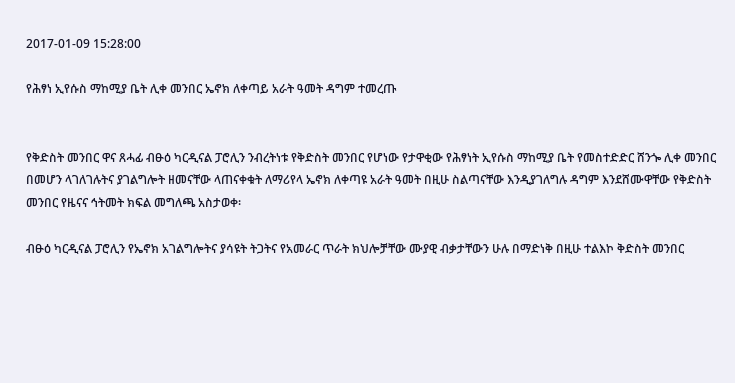2017-01-09 15:28:00

የሕፃነ ኢየሱስ ማከሚያ ቤት ሊቀ መንበር ኤኖክ ለቀጣይ አራት ዓመት ዳግም ተመረጡ


የቅድስት መንበር ዋና ጸሓፊ ብፁዕ ካርዲናል ፓሮሊን ንብረትነቱ የቅድስት መንበር የሆነው የታዋቂው የሕፃነት ኢየሱስ ማከሚያ ቤት የመስተድድር ሸንጐ ሊቀ መንበር በመሆን ላገለገሉትና ያገልግሎት ዘመናቸው ላጠናቀቁት ለማሪየላ ኤኖክ ለቀጣዩ አራት ዓመት በዚሁ ስልጣናቸው እንዲያገለግሉ ዳግም እንደሸሙዋቸው የቅድስት መንበር የዜናና ኅትመት ክፍል መግለጫ አስታወቀ፡

ብፁዕ ካርዲናል ፓሮሊን የኤኖክ አገልግሎትና ያሳዩት ትጋትና የአመራር ጥራት ክህሎቻቸው ሙያዊ ብቃታቸውን ሁሉ በማድነቅ በዚሁ ተልእኮ ቅድስት መንበር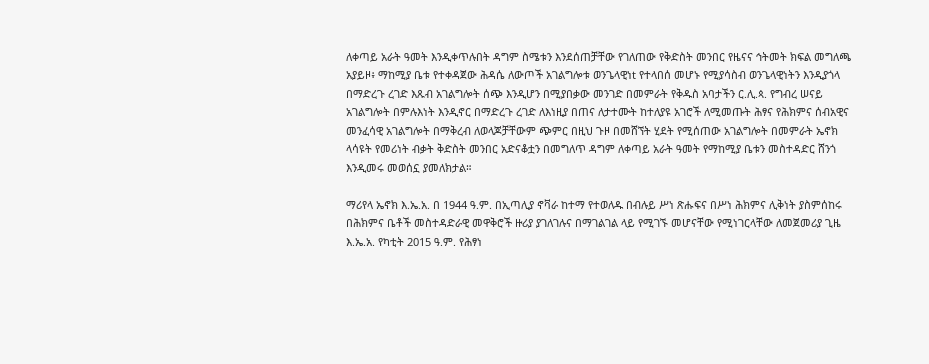ለቀጣይ አራት ዓመት እንዲቀጥሉበት ዳግም ስሜቱን እንደሰጠቻቸው የገለጠው የቅድስት መንበር የዜናና ኅትመት ክፍል መግለጫ አያይዞ፥ ማከሚያ ቤቱ የተቀዳጀው ሕዳሴ ለውጦች አገልግሎቱ ወንጌላዊነt የተላበሰ መሆኑ የሚያሳስብ ወንጌላዊነትን እንዲያጎላ በማድረጉ ረገድ እጹብ አገልግሎት ሰጭ እንዲሆን በሚያበቃው መንገድ በመምራት የቅዱስ አባታችን ር.ሊ.ጳ. የግብረ ሠናይ አገልግሎት በምሉእነት እንዲኖር በማድረጉ ረገድ ለእነዚያ በጠና ለታተሙት ከተለያዩ አገሮች ለሚመጡት ሕፃና የሕክምና ሰብአዊና መንፈሳዊ አገልግሎት በማቅረብ ለወላጆቻቸውም ጭምር በዚህ ጉዞ በመሸኘት ሂደት የሚሰጠው አገልግሎት በመምራት ኤኖክ ላሳዩት የመሪነት ብቃት ቅድስት መንበር አድናቆቷን በመግለጥ ዳግም ለቀጣይ አራት ዓመት የማከሚያ ቤቱን መስተዳድር ሸንጎ እንዲመሩ መወሰኗ ያመለክታል።

ማሪየላ ኤኖክ እ.ኤ.አ. በ 1944 ዓ.ም. በኢጣሊያ ኖቫራ ከተማ የተወለዱ በብሉይ ሥነ ጽሑፍና በሥነ ሕክምና ሊቅነት ያስምሰከሩ በሕክምና ቤቶች መስተዳድራዊ መዋቅሮች ዙሪያ ያገለገሉና በማገልገል ላይ የሚገኙ መሆናቸው የሚነገርላቸው ለመጀመሪያ ጊዜ እ.ኤ.አ. የካቲት 2015 ዓ.ም. የሕፃነ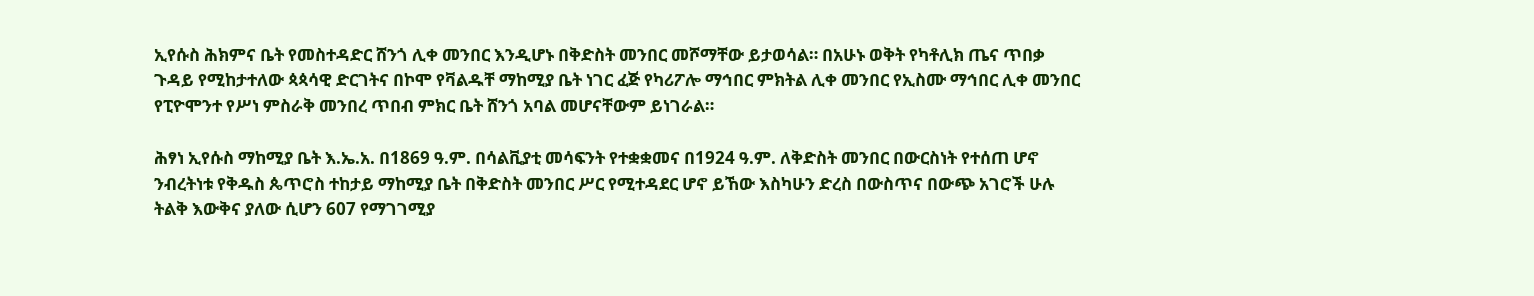ኢየሱስ ሕክምና ቤት የመስተዳድር ሸንጎ ሊቀ መንበር እንዲሆኑ በቅድስት መንበር መሾማቸው ይታወሳል። በአሁኑ ወቅት የካቶሊክ ጤና ጥበቃ ጉዳይ የሚከታተለው ጳጳሳዊ ድርገትና በኮሞ የቫልዱቸ ማከሚያ ቤት ነገር ፈጅ የካሪፖሎ ማኅበር ምክትል ሊቀ መንበር የኢስሙ ማኅበር ሊቀ መንበር የፒዮሞንተ የሥነ ምስራቅ መንበረ ጥበብ ምክር ቤት ሸንጎ አባል መሆናቸውም ይነገራል።

ሕፃነ ኢየሱስ ማከሚያ ቤት እ.ኤ.አ. በ1869 ዓ.ም. በሳልቪያቲ መሳፍንት የተቋቋመና በ1924 ዓ.ም. ለቅድስት መንበር በውርስነት የተሰጠ ሆኖ ንብረትነቱ የቅዱስ ጴጥሮስ ተከታይ ማከሚያ ቤት በቅድስት መንበር ሥር የሚተዳደር ሆኖ ይኸው እስካሁን ድረስ በውስጥና በውጭ አገሮች ሁሉ ትልቅ እውቅና ያለው ሲሆን 607 የማገገሚያ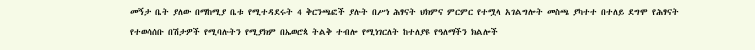መኝታ ቤት ያለው በማከሚያ ቤቱ የሚተዳደሩት 4 ቅርንጫፎች ያሉት በሥነ ሕፃናት ህክምና ምርምር የተሟላ አገልግሎት መስጫ ያካተተ በተለይ ደግሞ የሕፃናት የተወሳሰቡ በሽታዎች የሚባሉትን የሚያክም በኤወሮጳ ትልቅ ተብሎ የሚነገርለት ከተለያዩ የዓለማችን ክልሎች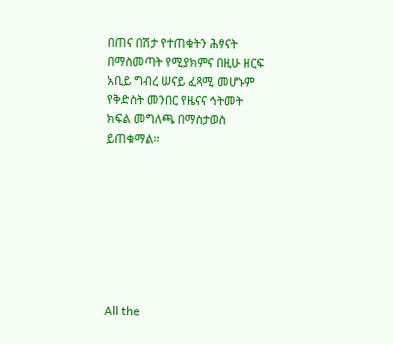በጠና በሽታ የተጠቁትን ሕፃናት በማስመጣት የሚያክምና በዚሁ ዘርፍ አቢይ ግብረ ሠናይ ፈጻሚ መሆኑም የቅድስት መንበር የዜናና ኅትመት ክፍል መግለጫ በማስታወስ ይጠቁማል።








All the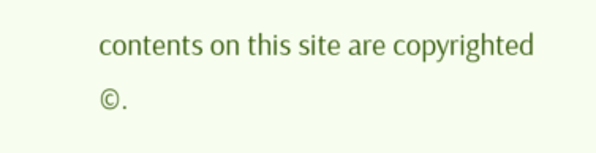contents on this site are copyrighted ©.